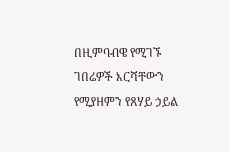በዚምባብዌ የሚገኙ ገበሬዎች እርሻቸውን የሚያዘምን የጸሃይ ኃይል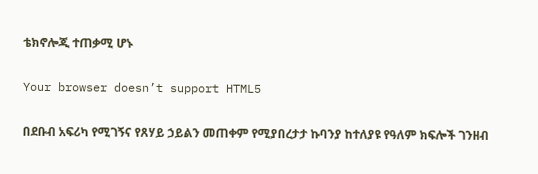ቴክኖሎጂ ተጠቃሚ ሆኑ

Your browser doesn’t support HTML5

በደቡብ አፍሪካ የሚገኝና የጸሃይ ኃይልን መጠቀም የሚያበረታታ ኩባንያ ከተለያዩ የዓለም ክፍሎች ገንዘብ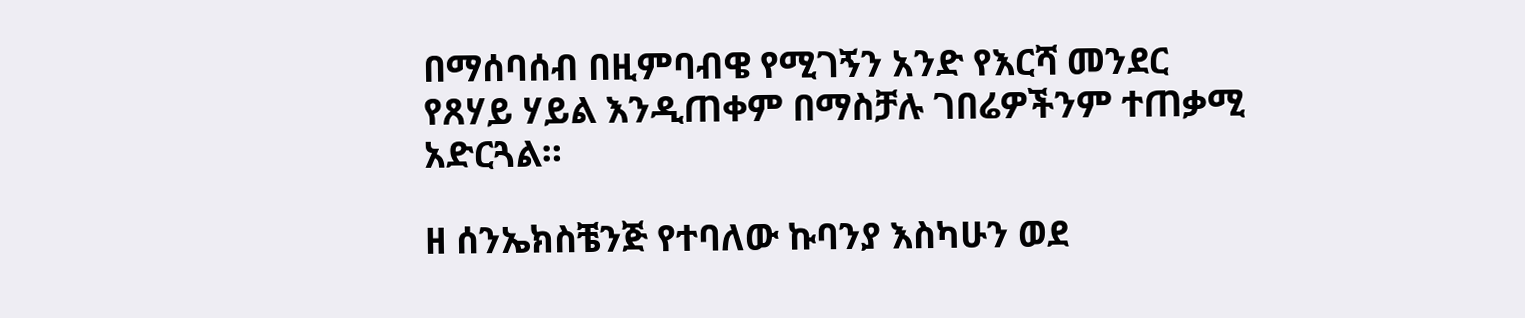በማሰባሰብ በዚምባብዌ የሚገኝን አንድ የእርሻ መንደር የጸሃይ ሃይል እንዲጠቀም በማስቻሉ ገበሬዎችንም ተጠቃሚ አድርጓል።

ዘ ሰንኤክስቼንጅ የተባለው ኩባንያ እስካሁን ወደ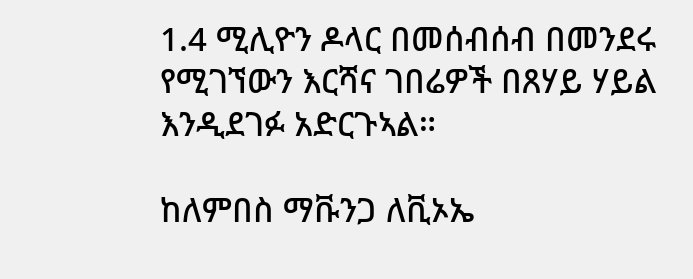1.4 ሚሊዮን ዶላር በመሰብሰብ በመንደሩ የሚገኘውን እርሻና ገበሬዎች በጸሃይ ሃይል እንዲደገፉ አድርጉኣል።

ከለምበስ ማቩንጋ ለቪኦኤ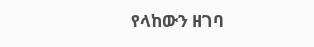የላከውን ዘገባ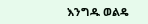እንግዱ ወልዴ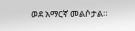ወደ አማርኛ መልሶታል።